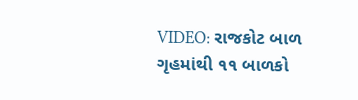VIDEO: રાજકોટ બાળ ગૃહમાંથી ૧૧ બાળકો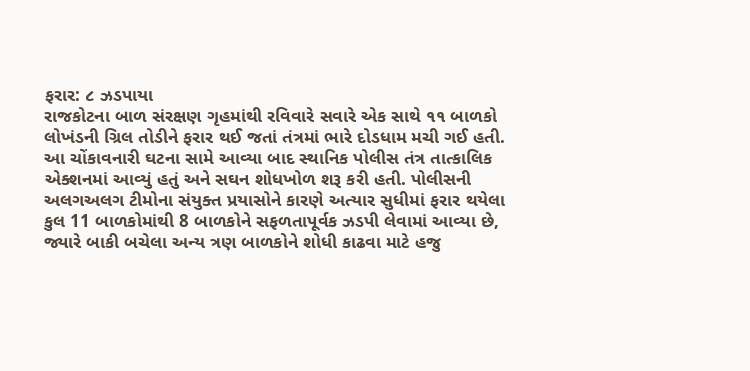ફરાર: ૮ ઝડપાયા
રાજકોટના બાળ સંરક્ષણ ગૃહમાંથી રવિવારે સવારે એક સાથે ૧૧ બાળકો લોખંડની ગ્રિલ તોડીને ફરાર થઈ જતાં તંત્રમાં ભારે દોડધામ મચી ગઈ હતી. આ ચોંકાવનારી ઘટના સામે આવ્યા બાદ સ્થાનિક પોલીસ તંત્ર તાત્કાલિક એક્શનમાં આવ્યું હતું અને સઘન શોધખોળ શરૂ કરી હતી. પોલીસની અલગઅલગ ટીમોના સંયુક્ત પ્રયાસોને કારણે અત્યાર સુધીમાં ફરાર થયેલા કુલ 11 બાળકોમાંથી 8 બાળકોને સફળતાપૂર્વક ઝડપી લેવામાં આવ્યા છે, જ્યારે બાકી બચેલા અન્ય ત્રણ બાળકોને શોધી કાઢવા માટે હજુ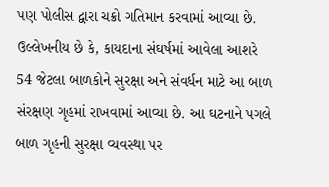પણ પોલીસ દ્વારા ચક્રો ગતિમાન કરવામાં આવ્યા છે. ઉલ્લેખનીય છે કે, કાયદાના સંઘર્ષમાં આવેલા આશરે 54 જેટલા બાળકોને સુરક્ષા અને સંવર્ધન માટે આ બાળ સંરક્ષણ ગૃહમાં રાખવામાં આવ્યા છે. આ ઘટનાને પગલે બાળ ગૃહની સુરક્ષા વ્યવસ્થા પર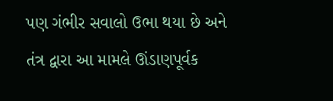પણ ગંભીર સવાલો ઉભા થયા છે અને તંત્ર દ્વારા આ મામલે ઊંડાણપૂર્વક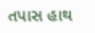તપાસ હાથ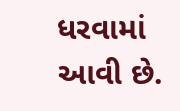ધરવામાં આવી છે.